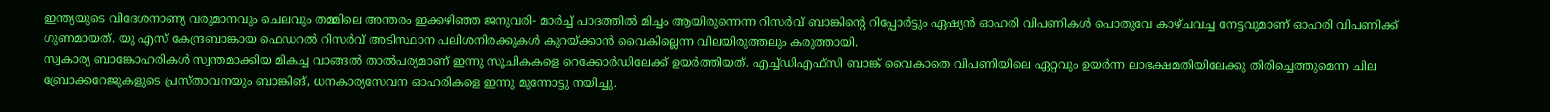ഇന്ത്യയുടെ വിദേശനാണ്യ വരുമാനവും ചെലവും തമ്മിലെ അന്തരം ഇക്കഴിഞ്ഞ ജനുവരി- മാർച്ച് പാദത്തിൽ മിച്ചം ആയിരുന്നെന്ന റിസർവ് ബാങ്കിന്റെ റിപ്പോർട്ടും ഏഷ്യൻ ഓഹരി വിപണികൾ പൊതുവേ കാഴ്ചവച്ച നേട്ടവുമാണ് ഓഹരി വിപണിക്ക് ഗുണമായത്. യു എസ് കേന്ദ്രബാങ്കായ ഫെഡറൽ റിസർവ് അടിസ്ഥാന പലിശനിരക്കുകൾ കുറയ്ക്കാൻ വൈകില്ലെന്ന വിലയിരുത്തലും കരുത്തായി.
സ്വകാര്യ ബാങ്കോഹരികൾ സ്വന്തമാക്കിയ മികച്ച വാങ്ങൽ താൽപര്യമാണ് ഇന്നു സൂചികകളെ റെക്കോർഡിലേക്ക് ഉയർത്തിയത്. എച്ച്ഡിഎഫ്സി ബാങ്ക് വൈകാതെ വിപണിയിലെ ഏറ്റവും ഉയർന്ന ലാഭക്ഷമതിയിലേക്കു തിരിച്ചെത്തുമെന്ന ചില ബ്രോക്കറേജുകളുടെ പ്രസ്താവനയും ബാങ്കിങ്, ധനകാര്യസേവന ഓഹരികളെ ഇന്നു മുന്നോട്ടു നയിച്ചു.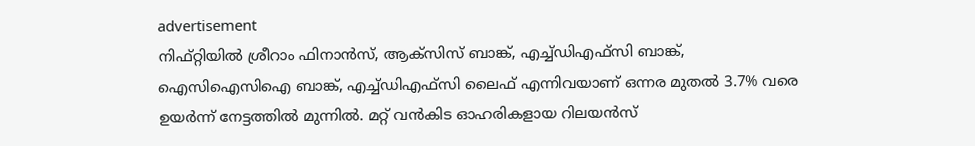advertisement
നിഫ്റ്റിയിൽ ശ്രീറാം ഫിനാൻസ്, ആക്സിസ് ബാങ്ക്, എച്ച്ഡിഎഫ്സി ബാങ്ക്, ഐസിഐസിഐ ബാങ്ക്, എച്ച്ഡിഎഫ്സി ലൈഫ് എന്നിവയാണ് ഒന്നര മുതൽ 3.7% വരെ ഉയർന്ന് നേട്ടത്തിൽ മുന്നിൽ. മറ്റ് വൻകിട ഓഹരികളായ റിലയൻസ്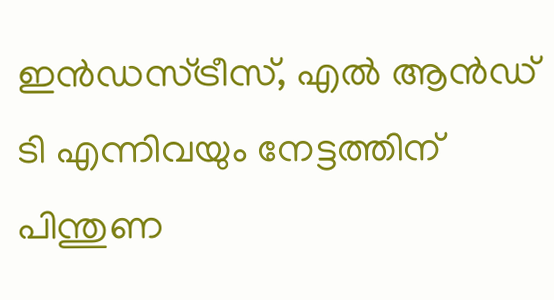ഇൻഡസ്ട്രീസ്, എൽ ആൻഡ് ടി എന്നിവയും നേട്ടത്തിന് പിന്തുണ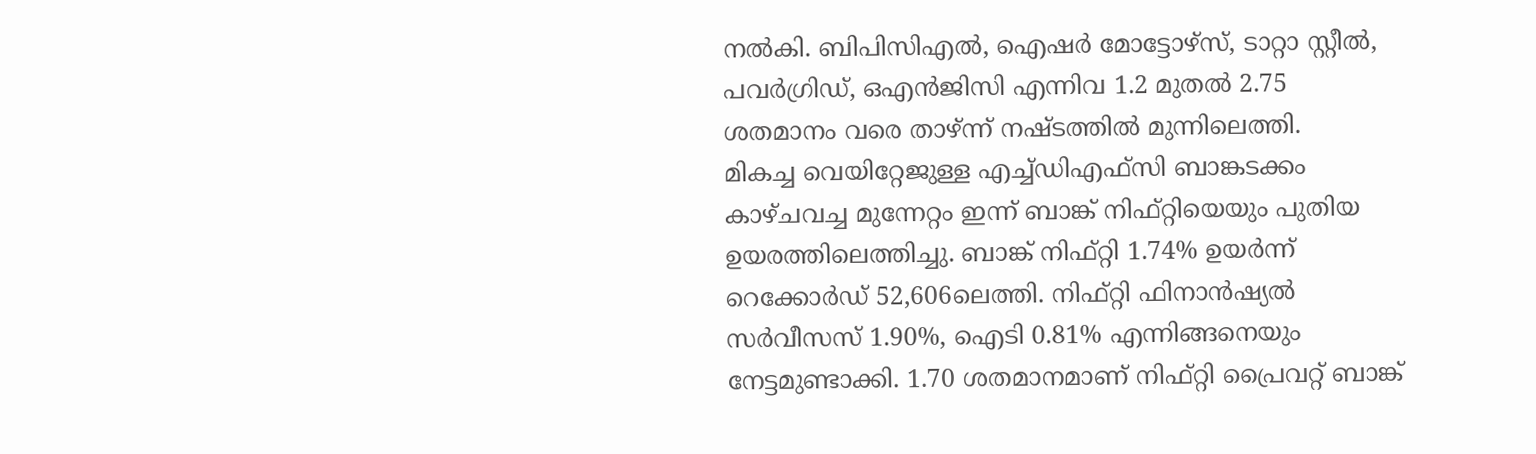നൽകി. ബിപിസിഎൽ, ഐഷർ മോട്ടോഴ്സ്, ടാറ്റാ സ്റ്റീൽ, പവർഗ്രിഡ്, ഒഎൻജിസി എന്നിവ 1.2 മുതൽ 2.75 ശതമാനം വരെ താഴ്ന്ന് നഷ്ടത്തിൽ മുന്നിലെത്തി.
മികച്ച വെയിറ്റേജുള്ള എച്ച്ഡിഎഫ്സി ബാങ്കടക്കം കാഴ്ചവച്ച മുന്നേറ്റം ഇന്ന് ബാങ്ക് നിഫ്റ്റിയെയും പുതിയ ഉയരത്തിലെത്തിച്ചു. ബാങ്ക് നിഫ്റ്റി 1.74% ഉയർന്ന് റെക്കോർഡ് 52,606ലെത്തി. നിഫ്റ്റി ഫിനാൻഷ്യൽ സർവീസസ് 1.90%, ഐടി 0.81% എന്നിങ്ങനെയും നേട്ടമുണ്ടാക്കി. 1.70 ശതമാനമാണ് നിഫ്റ്റി പ്രൈവറ്റ് ബാങ്ക്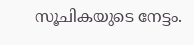സൂചികയുടെ നേട്ടം.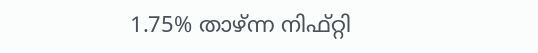1.75% താഴ്ന്ന നിഫ്റ്റി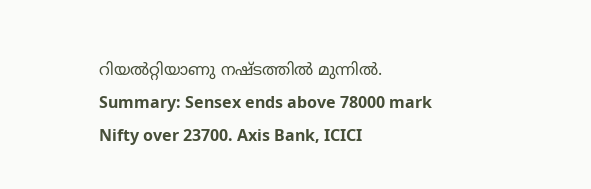റിയൽറ്റിയാണു നഷ്ടത്തിൽ മുന്നിൽ.
Summary: Sensex ends above 78000 mark Nifty over 23700. Axis Bank, ICICI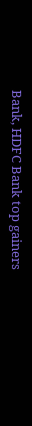Bank, HDFC Bank top gainers